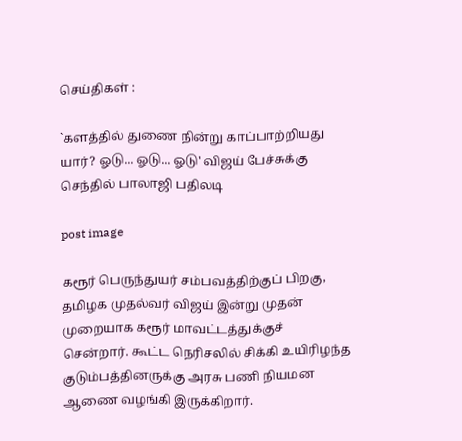செய்திகள் :

`களத்தில் துணை நின்று காப்பாற்றியது யார்? ஓடு... ஓடு... ஓடு' விஜய் பேச்சுக்கு செந்தில் பாலாஜி பதிலடி

post image

கரூர் பெருந்துயர் சம்பவத்திற்குப் பிறகு, தமிழக முதல்வர் விஜய் இன்று முதன் முறையாக கரூர் மாவட்டத்துக்குச் சென்றார். கூட்ட நெரிசலில் சிக்கி உயிரிழந்த குடும்பத்தினருக்கு அரசு பணி நியமன ஆணை வழங்கி இருக்கிறார்.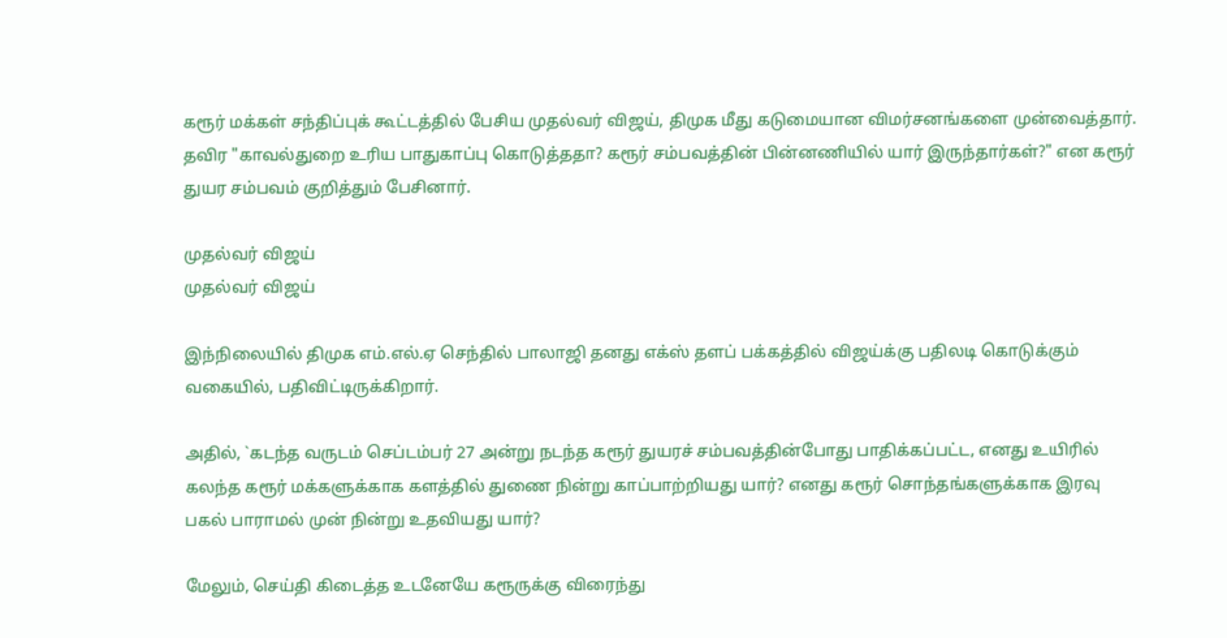கரூர் மக்கள் சந்திப்புக் கூட்டத்தில் பேசிய முதல்வர் விஜய், திமுக மீது கடுமையான விமர்சனங்களை முன்வைத்தார். தவிர "காவல்துறை உரிய பாதுகாப்பு கொடுத்ததா? கரூர் சம்பவத்தின் பின்னணியில் யார் இருந்தார்கள்?" என கரூர் துயர சம்பவம் குறித்தும் பேசினார்.

முதல்வர் விஜய்
முதல்வர் விஜய்

இந்நிலையில் திமுக எம்.எல்.ஏ செந்தில் பாலாஜி தனது எக்ஸ் தளப் பக்கத்தில் விஜய்க்கு பதிலடி கொடுக்கும் வகையில், பதிவிட்டிருக்கிறார்.

அதில், `கடந்த வருடம் செப்டம்பர் 27 அன்று நடந்த கரூர் துயரச் சம்பவத்தின்போது பாதிக்கப்பட்ட, எனது உயிரில் கலந்த கரூர் மக்களுக்காக களத்தில் துணை நின்று காப்பாற்றியது யார்? எனது கரூர் சொந்தங்களுக்காக இரவு பகல் பாராமல் முன் நின்று உதவியது யார்?

மேலும், செய்தி கிடைத்த உடனேயே கரூருக்கு விரைந்து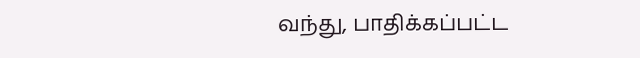வந்து, பாதிக்கப்பட்ட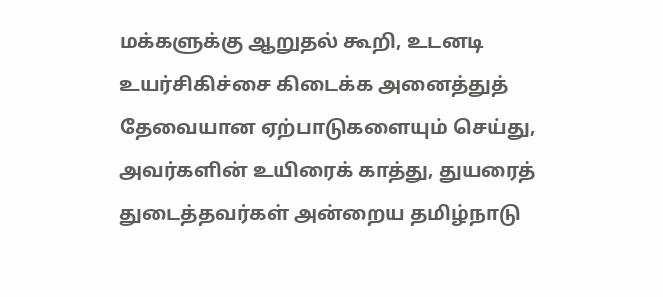மக்களுக்கு ஆறுதல் கூறி, உடனடி உயர்சிகிச்சை கிடைக்க அனைத்துத் தேவையான ஏற்பாடுகளையும் செய்து, அவர்களின் உயிரைக் காத்து, துயரைத் துடைத்தவர்கள் அன்றைய தமிழ்நாடு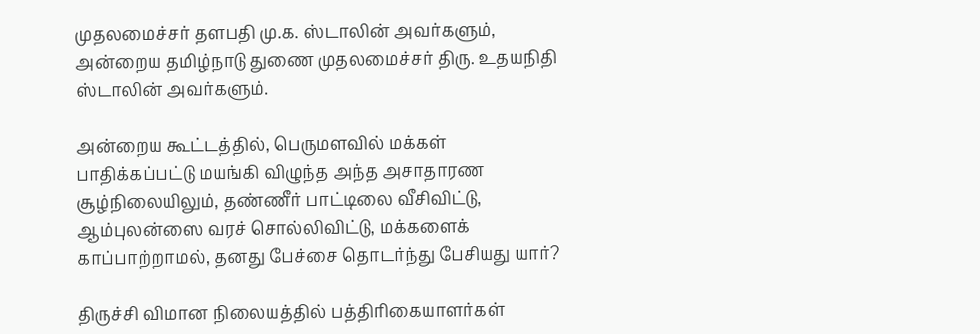முதலமைச்சர் தளபதி மு.க. ஸ்டாலின் அவர்களும், அன்றைய தமிழ்நாடு துணை முதலமைச்சர் திரு. உதயநிதி ஸ்டாலின் அவர்களும்.

அன்றைய கூட்டத்தில், பெருமளவில் மக்கள் பாதிக்கப்பட்டு மயங்கி விழுந்த அந்த அசாதாரண சூழ்நிலையிலும், தண்ணீர் பாட்டிலை வீசிவிட்டு, ஆம்புலன்ஸை வரச் சொல்லிவிட்டு, மக்களைக் காப்பாற்றாமல், தனது பேச்சை தொடர்ந்து பேசியது யார்?

திருச்சி விமான நிலையத்தில் பத்திரிகையாளர்கள்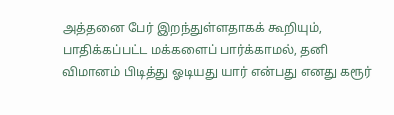அத்தனை பேர் இறந்துள்ளதாகக் கூறியும், பாதிக்கப்பட்ட மக்களைப் பார்க்காமல், தனி விமானம் பிடித்து ஓடியது யார் என்பது எனது கரூர்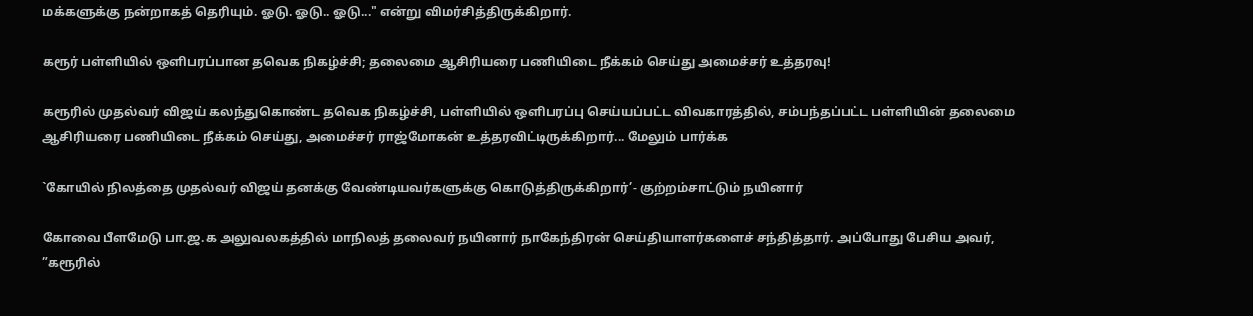மக்களுக்கு நன்றாகத் தெரியும். ஓடு. ஓடு.. ஓடு..." என்று விமர்சித்திருக்கிறார்.

கரூர் பள்ளியில் ஒளிபரப்பான தவெக நிகழ்ச்சி; தலைமை ஆசிரியரை பணியிடை நீக்கம் செய்து அமைச்சர் உத்தரவு!

கரூரில் முதல்வர் விஜய் கலந்துகொண்ட தவெக நிகழ்ச்சி, பள்ளியில் ஒளிபரப்பு செய்யப்பட்ட விவகாரத்தில், சம்பந்தப்பட்ட பள்ளியின் தலைமை ஆசிரியரை பணியிடை நீக்கம் செய்து, அமைச்சர் ராஜ்மோகன் உத்தரவிட்டிருக்கிறார்... மேலும் பார்க்க

`கோயில் நிலத்தை முதல்வர் விஜய் தனக்கு வேண்டியவர்களுக்கு கொடுத்திருக்கிறார்’- குற்றம்சாட்டும் நயினார்

கோவை பீளமேடு பா.ஜ.க அலுவலகத்தில் மாநிலத் தலைவர் நயினார் நாகேந்திரன் செய்தியாளர்களைச் சந்தித்தார். அப்போது பேசிய அவர், ”கரூரில்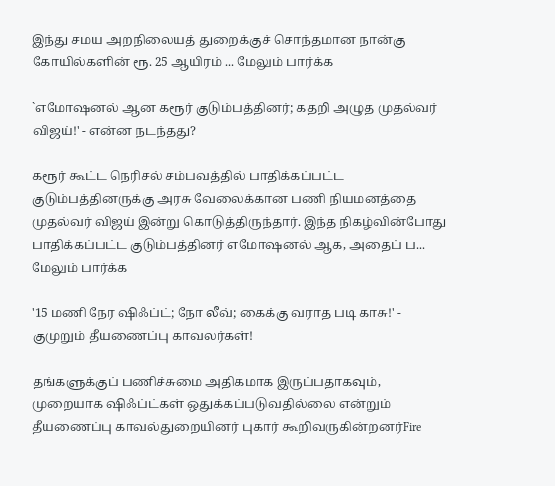இந்து சமய அறநிலையத் துறைக்குச் சொந்தமான நான்கு கோயில்களின் ரூ. 25 ஆயிரம் ... மேலும் பார்க்க

`எமோஷனல் ஆன கரூர் குடும்பத்தினர்; கதறி அழுத முதல்வர் விஜய்!' - என்ன நடந்தது?

கரூர் கூட்ட நெரிசல் சம்பவத்தில் பாதிக்கப்பட்ட குடும்பத்தினருக்கு அரசு வேலைக்கான பணி நியமனத்தை முதல்வர் விஜய் இன்று கொடுத்திருந்தார். இந்த நிகழ்வின்போது பாதிக்கப்பட்ட குடும்பத்தினர் எமோஷனல் ஆக, அதைப் ப... மேலும் பார்க்க

'15 மணி நேர ஷிஃப்ட்; நோ லீவ்; கைக்கு வராத படி காசு!' - குமுறும் தீயணைப்பு காவலர்கள்!

தங்களுக்குப் பணிச்சுமை அதிகமாக இருப்பதாகவும், முறையாக ஷிஃப்ட்கள் ஒதுக்கப்படுவதில்லை என்றும் தீயணைப்பு காவல்துறையினர் புகார் கூறிவருகின்றனர்Fire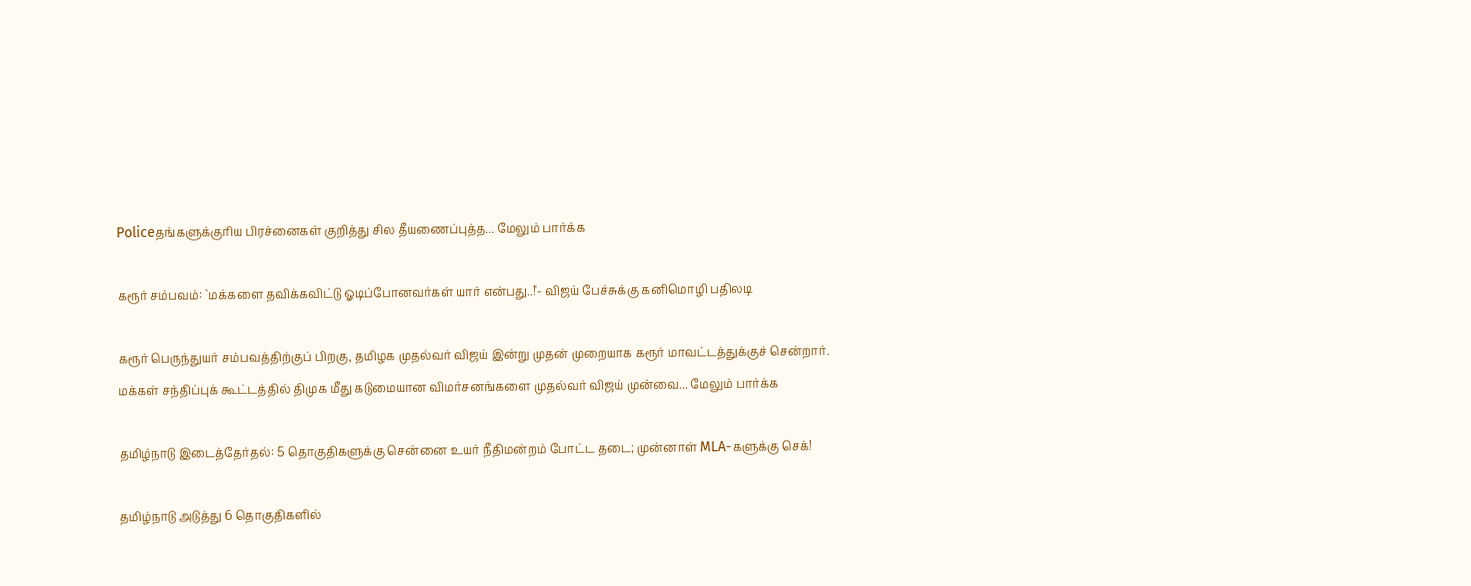Policeதங்களுக்குரிய பிரச்னைகள் குறித்து சில தீயணைப்புத்த... மேலும் பார்க்க

கரூர் சம்பவம்: `மக்களை தவிக்கவிட்டு ஓடிப்போனவர்கள் யார் என்பது..!'- விஜய் பேச்சுக்கு கனிமொழி பதிலடி

கரூர் பெருந்துயர் சம்பவத்திற்குப் பிறகு, தமிழக முதல்வர் விஜய் இன்று முதன் முறையாக கரூர் மாவட்டத்துக்குச் சென்றார். மக்கள் சந்திப்புக் கூட்டத்தில் திமுக மீது கடுமையான விமர்சனங்களை முதல்வர் விஜய் முன்வை... மேலும் பார்க்க

தமிழ்நாடு இடைத்தேர்தல்: 5 தொகுதிகளுக்கு சென்னை உயர் நீதிமன்றம் போட்ட தடை; முன்னாள் MLA-களுக்கு செக்!

தமிழ்நாடு அடுத்து 6 தொகுதிகளில்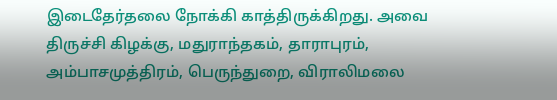இடைதேர்தலை நோக்கி காத்திருக்கிறது. அவை திருச்சி கிழக்கு, மதுராந்தகம், தாராபுரம், அம்பாசமுத்திரம், பெருந்துறை, விராலிமலை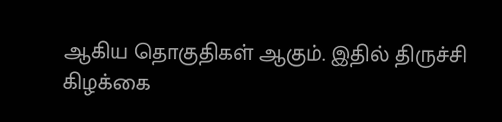ஆகிய தொகுதிகள் ஆகும். இதில் திருச்சி கிழக்கை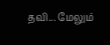தவி... மேலும்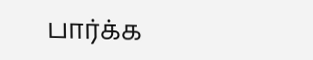பார்க்க